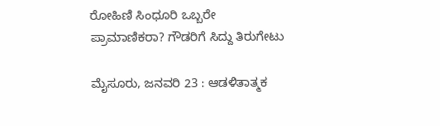ರೋಹಿಣಿ ಸಿಂಧೂರಿ ಒಬ್ಬರೇ ಪ್ರಾಮಾಣಿಕರಾ? ಗೌಡರಿಗೆ ಸಿದ್ದು ತಿರುಗೇಟು

ಮೈಸೂರು, ಜನವರಿ 23 : ಆಡಳಿತಾತ್ಮಕ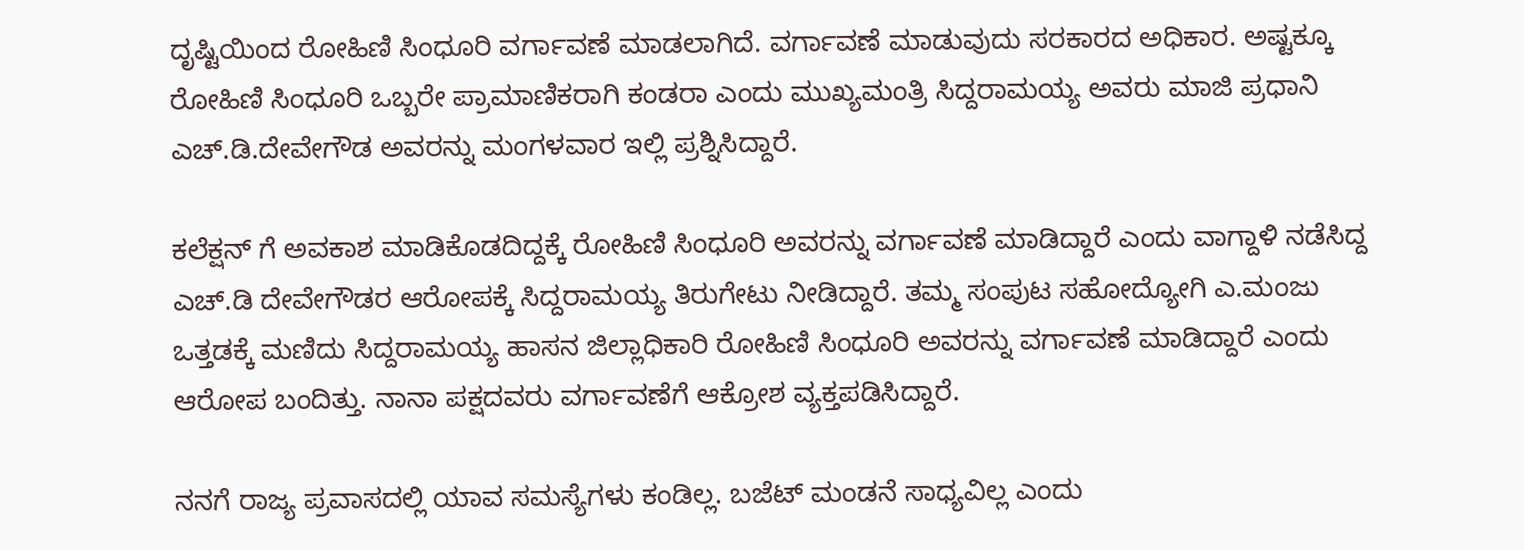ದೃಷ್ಟಿಯಿಂದ ರೋಹಿಣಿ ಸಿಂಧೂರಿ ವರ್ಗಾವಣೆ ಮಾಡಲಾಗಿದೆ. ವರ್ಗಾವಣೆ ಮಾಡುವುದು ಸರಕಾರದ ಅಧಿಕಾರ. ಅಷ್ಟಕ್ಕೂ ರೋಹಿಣಿ ಸಿಂಧೂರಿ ಒಬ್ಬರೇ ಪ್ರಾಮಾಣಿಕರಾಗಿ ಕಂಡರಾ ಎಂದು ಮುಖ್ಯಮಂತ್ರಿ ಸಿದ್ದರಾಮಯ್ಯ ಅವರು ಮಾಜಿ ಪ್ರಧಾನಿ ಎಚ್.ಡಿ.ದೇವೇಗೌಡ ಅವರನ್ನು ಮಂಗಳವಾರ ಇಲ್ಲಿ ಪ್ರಶ್ನಿಸಿದ್ದಾರೆ.

ಕಲೆಕ್ಷನ್ ಗೆ ಅವಕಾಶ ಮಾಡಿಕೊಡದಿದ್ದಕ್ಕೆ ರೋಹಿಣಿ ಸಿಂಧೂರಿ ಅವರನ್ನು ವರ್ಗಾವಣೆ ಮಾಡಿದ್ದಾರೆ ಎಂದು ವಾಗ್ದಾಳಿ ನಡೆಸಿದ್ದ ಎಚ್.ಡಿ ದೇವೇಗೌಡರ ಆರೋಪಕ್ಕೆ ಸಿದ್ದರಾಮಯ್ಯ ತಿರುಗೇಟು ನೀಡಿದ್ದಾರೆ. ತಮ್ಮ ಸಂಪುಟ ಸಹೋದ್ಯೋಗಿ ಎ.ಮಂಜು ಒತ್ತಡಕ್ಕೆ ಮಣಿದು ಸಿದ್ದರಾಮಯ್ಯ ಹಾಸನ ಜಿಲ್ಲಾಧಿಕಾರಿ ರೋಹಿಣಿ ಸಿಂಧೂರಿ ಅವರನ್ನು ವರ್ಗಾವಣೆ ಮಾಡಿದ್ದಾರೆ ಎಂದು ಆರೋಪ ಬಂದಿತ್ತು. ನಾನಾ ಪಕ್ಷದವರು ವರ್ಗಾವಣೆಗೆ ಆಕ್ರೋಶ ವ್ಯಕ್ತಪಡಿಸಿದ್ದಾರೆ.

ನನಗೆ ರಾಜ್ಯ ಪ್ರವಾಸದಲ್ಲಿ ಯಾವ ಸಮಸ್ಯೆಗಳು ಕಂಡಿಲ್ಲ. ಬಜೆಟ್ ಮಂಡನೆ ಸಾಧ್ಯವಿಲ್ಲ ಎಂದು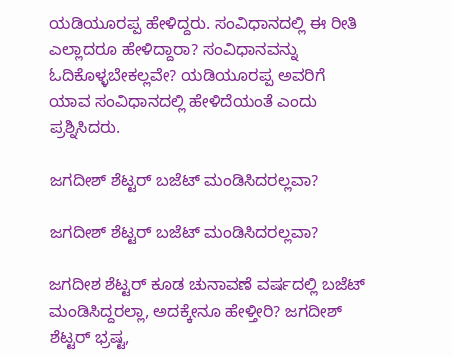ಯಡಿಯೂರಪ್ಪ ಹೇಳಿದ್ದರು. ಸಂವಿಧಾನದಲ್ಲಿ ಈ ರೀತಿ ಎಲ್ಲಾದರೂ ಹೇಳಿದ್ದಾರಾ? ಸಂವಿಧಾನವನ್ನು ಓದಿಕೊಳ್ಳಬೇಕಲ್ಲವೇ? ಯಡಿಯೂರಪ್ಪ ಅವರಿಗೆ ಯಾವ ಸಂವಿಧಾನದಲ್ಲಿ ಹೇಳಿದೆಯಂತೆ ಎಂದು ಪ್ರಶ್ನಿಸಿದರು.

ಜಗದೀಶ್ ಶೆಟ್ಟರ್ ಬಜೆಟ್ ಮಂಡಿಸಿದರಲ್ಲವಾ?

ಜಗದೀಶ್ ಶೆಟ್ಟರ್ ಬಜೆಟ್ ಮಂಡಿಸಿದರಲ್ಲವಾ?

ಜಗದೀಶ ಶೆಟ್ಟರ್ ಕೂಡ ಚುನಾವಣೆ ವರ್ಷದಲ್ಲಿ ಬಜೆಟ್ ಮಂಡಿಸಿದ್ದರಲ್ಲಾ, ಅದಕ್ಕೇನೂ ಹೇಳ್ತೀರಿ? ಜಗದೀಶ್ ಶೆಟ್ಟರ್ ಭ್ರಷ್ಟ,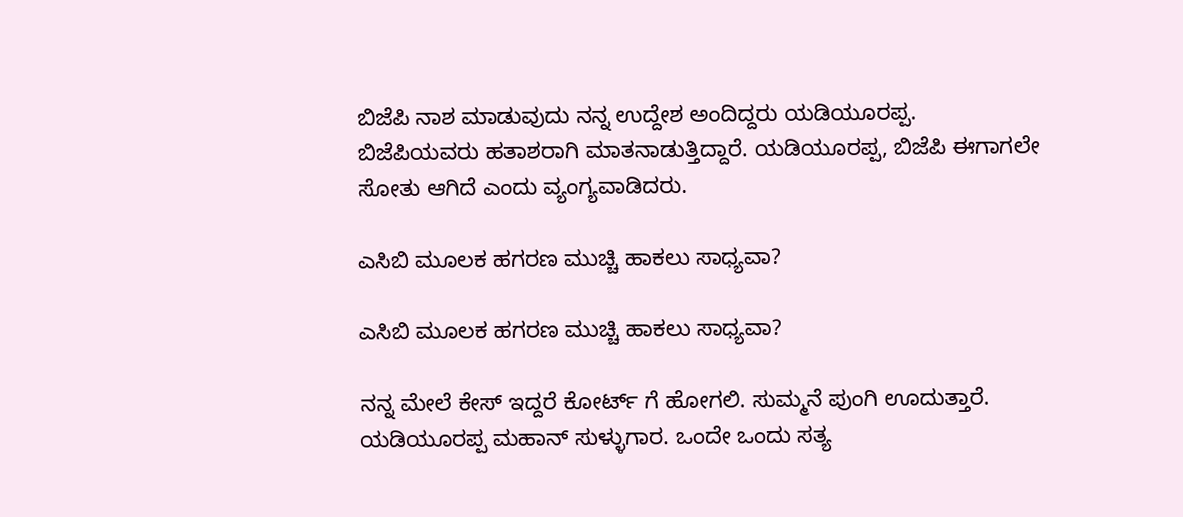ಬಿಜೆಪಿ ನಾಶ ಮಾಡುವುದು ನನ್ನ ಉದ್ದೇಶ ಅಂದಿದ್ದರು ಯಡಿಯೂರಪ್ಪ. ಬಿಜೆಪಿಯವರು ಹತಾಶರಾಗಿ ಮಾತನಾಡುತ್ತಿದ್ದಾರೆ. ಯಡಿಯೂರಪ್ಪ, ಬಿಜೆಪಿ ಈಗಾಗಲೇ ಸೋತು ಆಗಿದೆ ಎಂದು ವ್ಯಂಗ್ಯವಾಡಿದರು.

ಎಸಿಬಿ ಮೂಲಕ ಹಗರಣ ಮುಚ್ಚಿ ಹಾಕಲು ಸಾಧ್ಯವಾ?

ಎಸಿಬಿ ಮೂಲಕ ಹಗರಣ ಮುಚ್ಚಿ ಹಾಕಲು ಸಾಧ್ಯವಾ?

ನನ್ನ ಮೇಲೆ ಕೇಸ್ ಇದ್ದರೆ ಕೋರ್ಟ್ ಗೆ ಹೋಗಲಿ. ಸುಮ್ಮನೆ ಪುಂಗಿ ಊದುತ್ತಾರೆ. ಯಡಿಯೂರಪ್ಪ ಮಹಾನ್ ಸುಳ್ಳುಗಾರ. ಒಂದೇ ಒಂದು ಸತ್ಯ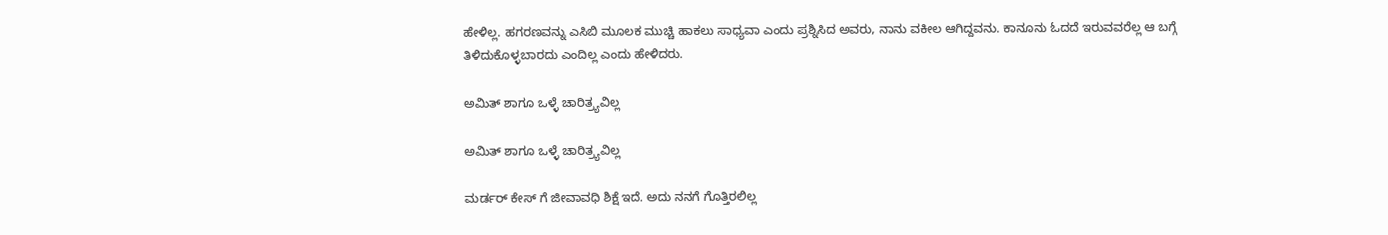ಹೇಳಿಲ್ಲ. ಹಗರಣವನ್ನು ಎಸಿಬಿ ಮೂಲಕ ಮುಚ್ಚಿ ಹಾಕಲು ಸಾಧ್ಯವಾ ಎಂದು ಪ್ರಶ್ನಿಸಿದ ಅವರು, ನಾನು ವಕೀಲ ಆಗಿದ್ದವನು. ಕಾನೂನು ಓದದೆ ಇರುವವರೆಲ್ಲ ಆ ಬಗ್ಗೆ ತಿಳಿದುಕೊಳ್ಳಬಾರದು ಎಂದಿಲ್ಲ ಎಂದು ಹೇಳಿದರು.

ಅಮಿತ್ ಶಾಗೂ ಒಳ್ಳೆ ಚಾರಿತ್ರ್ಯವಿಲ್ಲ

ಅಮಿತ್ ಶಾಗೂ ಒಳ್ಳೆ ಚಾರಿತ್ರ್ಯವಿಲ್ಲ

ಮರ್ಡರ್ ಕೇಸ್ ಗೆ ಜೀವಾವಧಿ ಶಿಕ್ಷೆ ಇದೆ. ಅದು ನನಗೆ ಗೊತ್ತಿರಲಿಲ್ಲ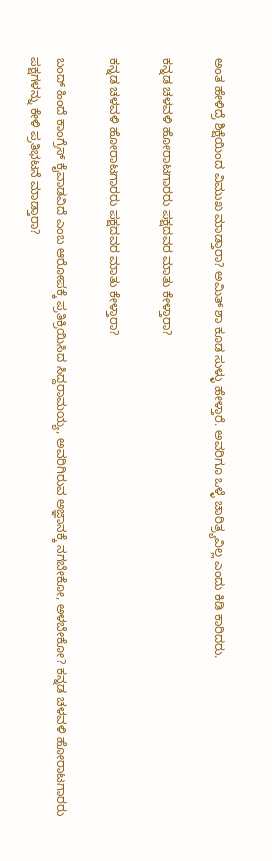ಅಂತ ಹೇಳಿದ್ರೆ ಶಿಕ್ಷೆಯಿಂದ ವಿಮುಖ ಮಾಡ್ತಾರಾ? ಅಮಿತ್ ಶಾ ಕೂಡ ಸುಳ್ಳು ಹೇಳ್ತಾರೆ. ಅವರಿಗೂ ಒಳ್ಳೆ ಚಾರಿತ್ರ್ಯವಿಲ್ಲ ಎಂದು ಕಿಡಿ ಕಾರಿದರು.

ಕನ್ನಡ ಚಳವಳಿ ಹೋರಾಟಗಾರರು ಪಕ್ಷದವರ ಮಾತು ಕೇಳ್ತಾರಾ?

ಕನ್ನಡ ಚಳವಳಿ ಹೋರಾಟಗಾರರು ಪಕ್ಷದವರ ಮಾತು ಕೇಳ್ತಾರಾ?

ಬಂದ್ ಹಿಂದೆ ಕಾಂಗ್ರೆಸ್ ಕೈವಾಡವಿದೆ ಎಂಬ ಆರೋಪಕ್ಕೆ ಪ್ರತಿಕ್ರಿಯಿಸಿದ ಸಿದ್ದರಾಮಯ್ಯ, ಅವರಿಗಿರುವ ಅಜ್ಞಾನಕ್ಕೆ ನಗಬೇಕೋ, ಅಳಬೇಕೋ? ಕನ್ನಡ ಚಳವಳಿ ಹೋರಾಟಗಾರರು ಪಕ್ಷಗಳನ್ನು ಕೇಳಿ ಪ್ರತಿಭಟನೆ ಮಾಡ್ತಾರಾ?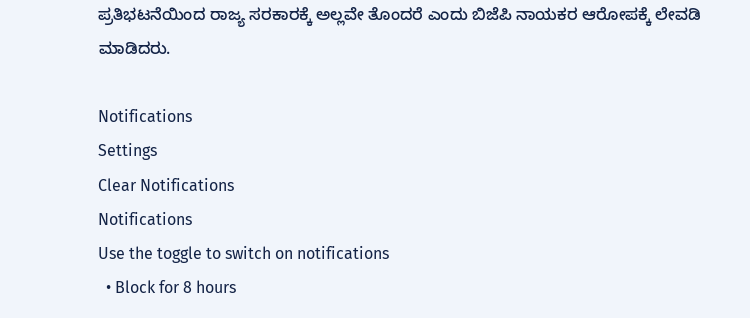ಪ್ರತಿಭಟನೆಯಿಂದ ರಾಜ್ಯ ಸರಕಾರಕ್ಕೆ ಅಲ್ಲವೇ ತೊಂದರೆ ಎಂದು ಬಿಜೆಪಿ ನಾಯಕರ ಆರೋಪಕ್ಕೆ ಲೇವಡಿ ಮಾಡಿದರು.

Notifications
Settings
Clear Notifications
Notifications
Use the toggle to switch on notifications
  • Block for 8 hours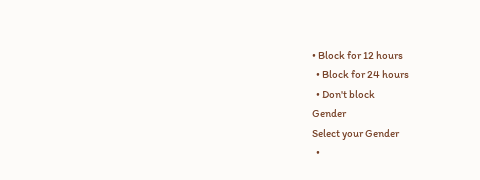• Block for 12 hours
  • Block for 24 hours
  • Don't block
Gender
Select your Gender
  •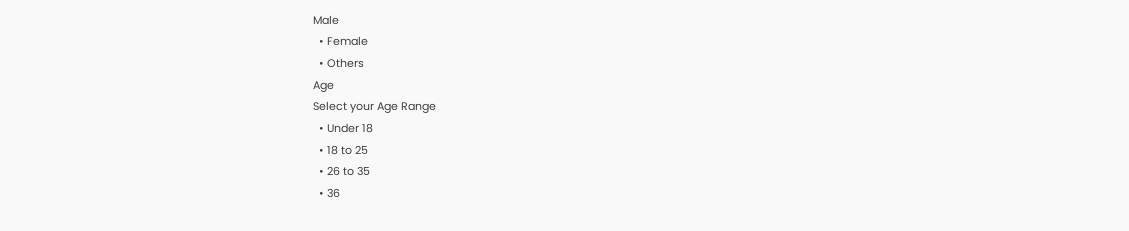Male
  • Female
  • Others
Age
Select your Age Range
  • Under 18
  • 18 to 25
  • 26 to 35
  • 36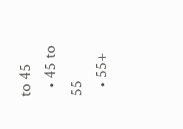to 45
  • 45 to 55
  • 55+